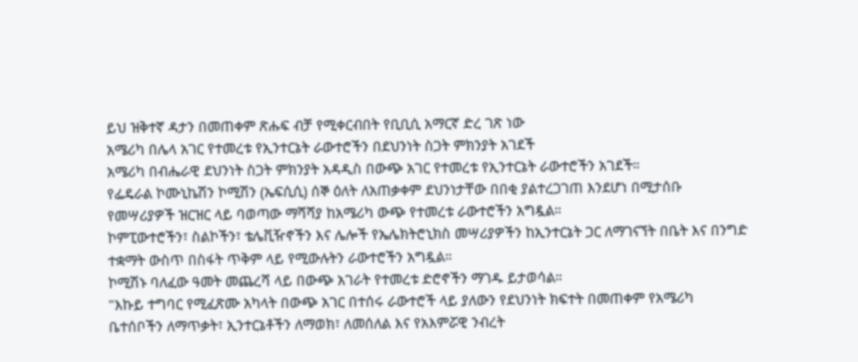ይህ ዝቅተኛ ዳታን በመጠቀም ጽሑፍ ብቻ የሚቀርብበት የቢቢሲ አማርኛ ድረ ገጽ ነው
አሜሪካ በሌላ አገር የተመረቱ የኢንተርኔት ራውተሮችን በደህንነት ስጋት ምክንያት አገደች
አሜሪካ በብሔራዊ ደህንነት ስጋት ምክንያት አዳዲስ በውጭ አገር የተመረቱ የኢንተርኔት ራውተሮችን አገደች።
የፌዴራል ኮሙኒኬሽን ኮሚሽን (ኤፍሲሲ) ሰኞ ዕለት ለአጠቃቀም ደህንነታቸው በበቂ ያልተረጋገጠ እንደሆነ በሚታሰቡ የመሣሪያዎች ዝርዝር ላይ ባወጣው ማሻሻያ ከአሜሪካ ውጭ የተመረቱ ራውተሮችን አግዷል።
ኮምፒውተሮችን፣ ስልኮችን፣ ቴሌቪዥኖችን እና ሌሎች የኤሌክትሮኒክስ መሣሪያዎችን ከኢንተርኔት ጋር ለማገናኘት በቤት እና በንግድ ተቋማት ውስጥ በስፋት ጥቅም ላይ የሚውሉትን ራውተሮችን አግዷል።
ኮሚሽኑ ባለፈው ዓመት መጨረሻ ላይ በውጭ አገራት የተመረቱ ድሮኖችን ማገዱ ይታወሳል።
"እኩይ ተግባር የሚፈጽሙ አካላት በውጭ አገር በተሰሩ ራውተሮች ላይ ያለውን የደህንነት ክፍተት በመጠቀም የአሜሪካ ቤተሰቦችን ለማጥቃት፣ ኢንተርኔቶችን ለማወክ፣ ለመሰለል እና የአእምሯዊ ንብረት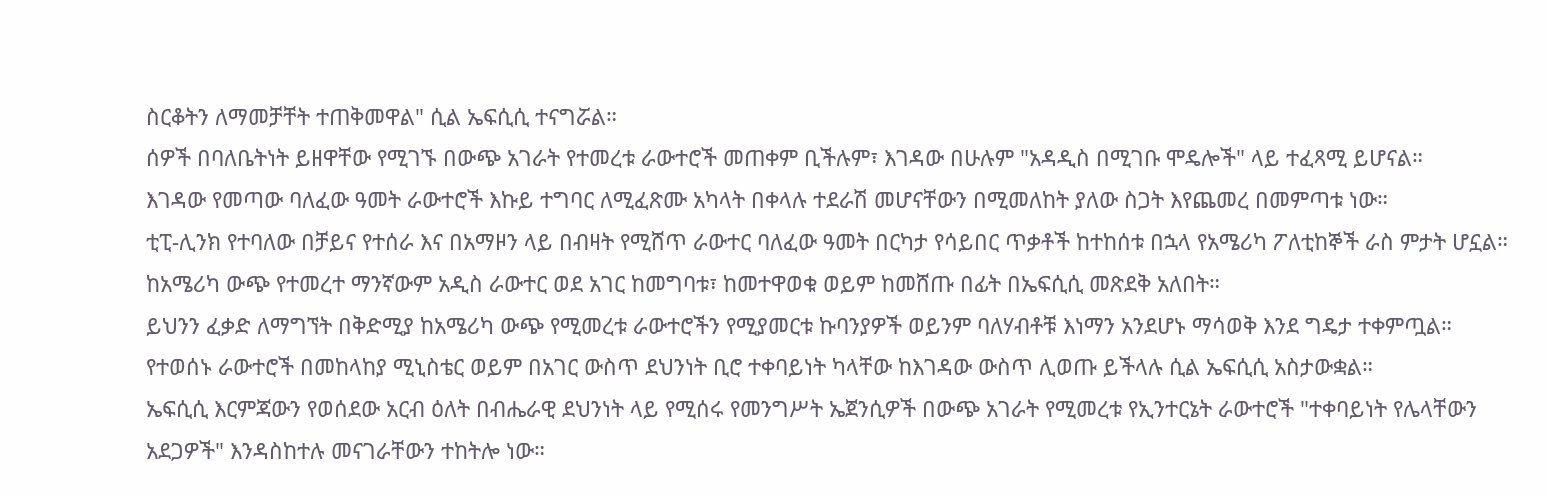ስርቆትን ለማመቻቸት ተጠቅመዋል" ሲል ኤፍሲሲ ተናግሯል።
ሰዎች በባለቤትነት ይዘዋቸው የሚገኙ በውጭ አገራት የተመረቱ ራውተሮች መጠቀም ቢችሉም፣ እገዳው በሁሉም "አዳዲስ በሚገቡ ሞዴሎች" ላይ ተፈጻሚ ይሆናል።
እገዳው የመጣው ባለፈው ዓመት ራውተሮች እኩይ ተግባር ለሚፈጽሙ አካላት በቀላሉ ተደራሽ መሆናቸውን በሚመለከት ያለው ስጋት እየጨመረ በመምጣቱ ነው።
ቲፒ-ሊንክ የተባለው በቻይና የተሰራ እና በአማዞን ላይ በብዛት የሚሸጥ ራውተር ባለፈው ዓመት በርካታ የሳይበር ጥቃቶች ከተከሰቱ በኋላ የአሜሪካ ፖለቲከኞች ራስ ምታት ሆኗል።
ከአሜሪካ ውጭ የተመረተ ማንኛውም አዲስ ራውተር ወደ አገር ከመግባቱ፣ ከመተዋወቁ ወይም ከመሸጡ በፊት በኤፍሲሲ መጽደቅ አለበት።
ይህንን ፈቃድ ለማግኘት በቅድሚያ ከአሜሪካ ውጭ የሚመረቱ ራውተሮችን የሚያመርቱ ኩባንያዎች ወይንም ባለሃብቶቹ እነማን አንደሆኑ ማሳወቅ እንደ ግዴታ ተቀምጧል።
የተወሰኑ ራውተሮች በመከላከያ ሚኒስቴር ወይም በአገር ውስጥ ደህንነት ቢሮ ተቀባይነት ካላቸው ከእገዳው ውስጥ ሊወጡ ይችላሉ ሲል ኤፍሲሲ አስታውቋል።
ኤፍሲሲ እርምጃውን የወሰደው አርብ ዕለት በብሔራዊ ደህንነት ላይ የሚሰሩ የመንግሥት ኤጀንሲዎች በውጭ አገራት የሚመረቱ የኢንተርኔት ራውተሮች "ተቀባይነት የሌላቸውን አደጋዎች" እንዳስከተሉ መናገራቸውን ተከትሎ ነው።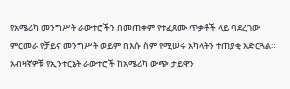የአሜሪካ መንግሥት ራውተሮችን በመጠቀም የተፈጸሙ ጥቃቶች ላይ ባደረገው ምርመራ የቻይና መንግሥት ወይም በእሱ ስም የሚሠሩ አካላትን ተጠያቂ አድርጓል።
አብዛኛዎቹ የኢንተርኔት ራውተሮች ከአሜሪካ ውጭ ታይዋን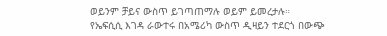ወይንም ቻይና ውስጥ ይገጣጠማሉ ወይም ይመረታሉ።
የኤፍሲሲ እገዳ ራውተሩ በአሜሪካ ውስጥ ዲዛይን ተደርጎ በውጭ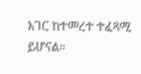አገር ከተመረተ ተፈጻሚ ይሆናል።